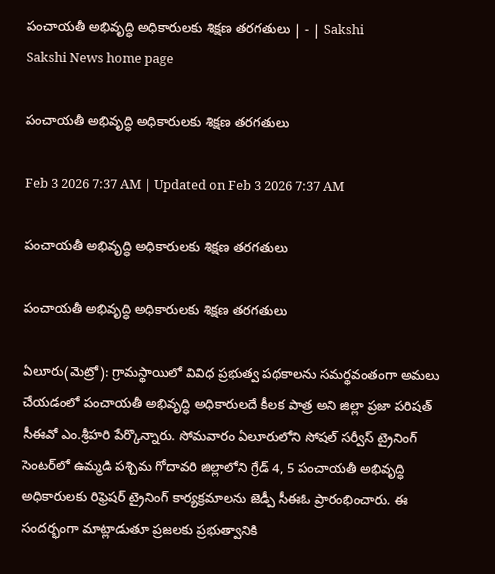పంచాయతీ అభివృద్ధి అధికారులకు శిక్షణ తరగతులు | - | Sakshi
Sakshi News home page

పంచాయతీ అభివృద్ధి అధికారులకు శిక్షణ తరగతులు

Feb 3 2026 7:37 AM | Updated on Feb 3 2026 7:37 AM

పంచాయతీ అభివృద్ధి అధికారులకు శిక్షణ తరగతులు

పంచాయతీ అభివృద్ధి అధికారులకు శిక్షణ తరగతులు

ఏలూరు(మెట్రో): గ్రామస్థాయిలో వివిధ ప్రభుత్వ పథకాలను సమర్థవంతంగా అమలు చేయడంలో పంచాయతీ అభివృద్ధి అధికారులదే కీలక పాత్ర అని జిల్లా ప్రజా పరిషత్‌ సీఈవో ఎం.శ్రీహరి పేర్కొన్నారు. సోమవారం ఏలూరులోని సోషల్‌ సర్వీస్‌ ట్రైనింగ్‌ సెంటర్‌లో ఉమ్మడి పశ్చిమ గోదావరి జిల్లాలోని గ్రేడ్‌ 4, 5 పంచాయతీ అభివృద్ధి అధికారులకు రిఫ్రెషర్‌ ట్రైనింగ్‌ కార్యక్రమాలను జెడ్పీ సీఈఓ ప్రారంభించారు. ఈ సందర్భంగా మాట్లాడుతూ ప్రజలకు ప్రభుత్వానికి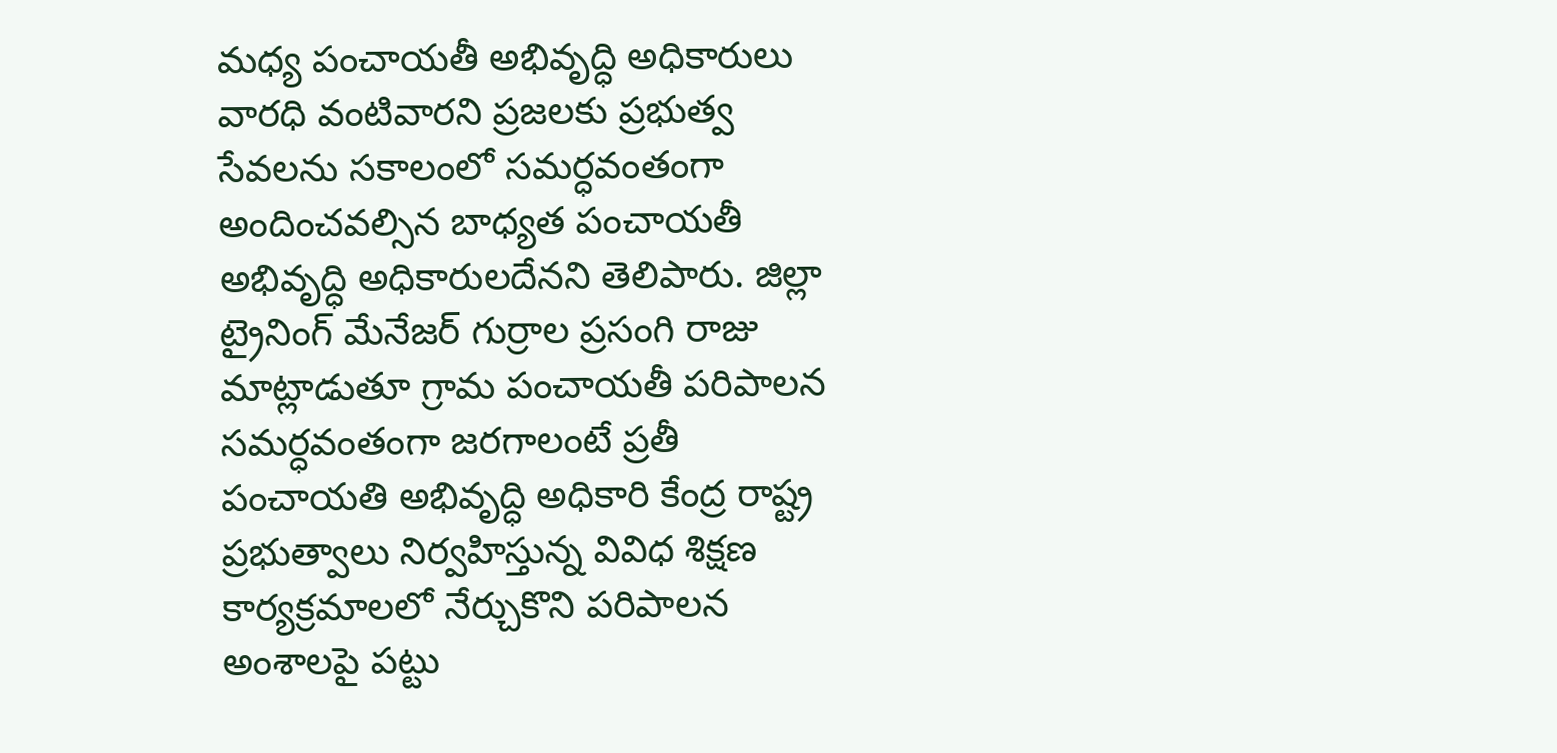మధ్య పంచాయతీ అభివృద్ధి అధికారులు వారధి వంటివారని ప్రజలకు ప్రభుత్వ సేవలను సకాలంలో సమర్ధవంతంగా అందించవల్సిన బాధ్యత పంచాయతీ అభివృద్ధి అధికారులదేనని తెలిపారు. జిల్లా ట్రైనింగ్‌ మేనేజర్‌ గుర్రాల ప్రసంగి రాజు మాట్లాడుతూ గ్రామ పంచాయతీ పరిపాలన సమర్ధవంతంగా జరగాలంటే ప్రతీ పంచాయతి అభివృద్ధి అధికారి కేంద్ర రాష్ట్ర ప్రభుత్వాలు నిర్వహిస్తున్న వివిధ శిక్షణ కార్యక్రమాలలో నేర్చుకొని పరిపాలన అంశాలపై పట్టు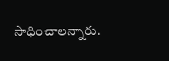సాధించాలన్నారు.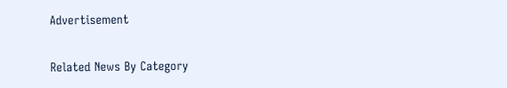Advertisement

Related News By Category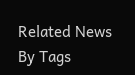Related News By Tags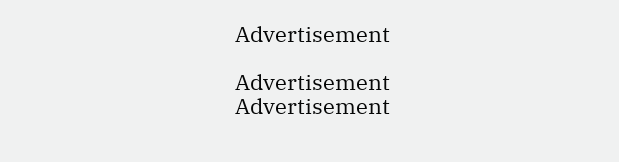Advertisement

Advertisement
Advertisement